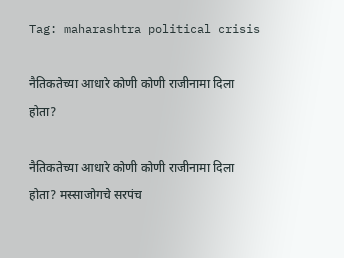Tag: maharashtra political crisis

नैतिकतेच्या आधारे कोणी कोणी राजीनामा दिला होता?

नैतिकतेच्या आधारे कोणी कोणी राजीनामा दिला होता? मस्साजोगचे सरपंच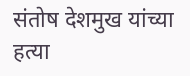संतोष देशमुख यांच्या हत्या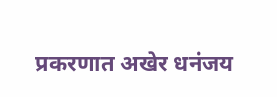प्रकरणात अखेर धनंजय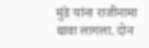मुंडे यांना राजीनामा द्यावा लागला. दोन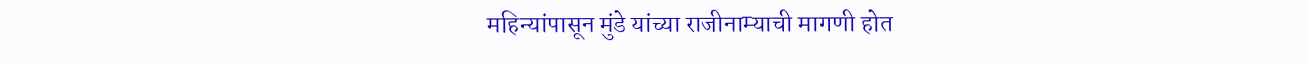महिन्यांपासून मुंडे यांच्या राजीनाम्याची मागणी होत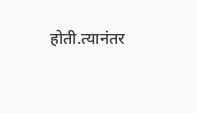होती.त्यानंतर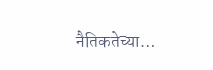नैतिकतेच्या…